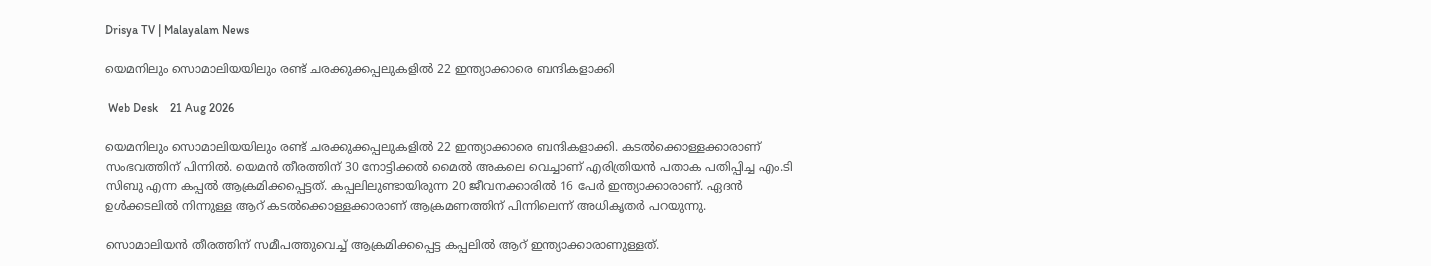Drisya TV | Malayalam News

യെമനിലും സൊമാലിയയിലും രണ്ട് ചരക്കുക്കപ്പലുകളിൽ 22 ഇന്ത്യാക്കാരെ ബന്ദികളാക്കി

 Web Desk    21 Aug 2026

യെമനിലും സൊമാലിയയിലും രണ്ട് ചരക്കുക്കപ്പലുകളിൽ 22 ഇന്ത്യാക്കാരെ ബന്ദികളാക്കി. കടൽക്കൊള്ളക്കാരാണ് സംഭവത്തിന് പിന്നിൽ. യെമൻ തീരത്തിന് 30 നോട്ടിക്കൽ മൈൽ അകലെ വെച്ചാണ് എരിത്രിയൻ പതാക പതിപ്പിച്ച എം.ടി സിബു എന്ന കപ്പൽ ആക്രമിക്കപ്പെട്ടത്. കപ്പലിലുണ്ടായിരുന്ന 20 ജീവനക്കാരിൽ 16 പേർ ഇന്ത്യാക്കാരാണ്. ഏദൻ ഉൾക്കടലിൽ നിന്നുള്ള ആറ് കടൽക്കൊള്ളക്കാരാണ് ആക്രമണത്തിന് പിന്നിലെന്ന് അധികൃതർ പറയുന്നു.

സൊമാലിയൻ തീരത്തിന് സമീപത്തുവെച്ച് ആക്രമിക്കപ്പെട്ട കപ്പലിൽ ആറ് ഇന്ത്യാക്കാരാണുള്ളത്.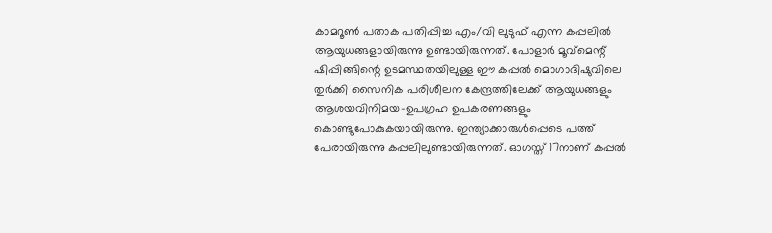കാമറൂൺ പതാക പതിപ്പിച്ച എം/വി ലുടുഫ് എന്ന കപ്പലിൽ ആയുധങ്ങളായിരുന്നു ഉണ്ടായിരുന്നത്. പോളാർ മൂവ്മെന്റ് ഷിപ്പിങ്ങിന്റെ ഉടമസ്ഥതയിലുള്ള ഈ കപ്പൽ മൊഗാദിഷുവിലെ തുർക്കി സൈനിക പരിശീലന കേന്ദ്രത്തിലേക്ക് ആയുധങ്ങളും ആശയവിനിമയ-ഉപഗ്രഹ ഉപകരണങ്ങളും കൊണ്ടുപോകുകയായിരുന്നു. ഇന്ത്യാക്കാരുൾപ്പെടെ പത്ത് പേരായിരുന്നു കപ്പലിലുണ്ടായിരുന്നത്. ഓഗസ്ത് 17നാണ് കപ്പൽ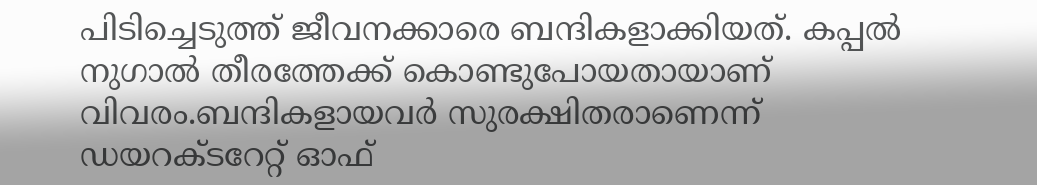പിടിച്ചെടുത്ത് ജീവനക്കാരെ ബന്ദികളാക്കിയത്. കപ്പൽ നുഗാൽ തീരത്തേക്ക് കൊണ്ടുപോയതായാണ് വിവരം.ബന്ദികളായവർ സുരക്ഷിതരാണെന്ന് ഡയറക്ടറേറ്റ് ഓഫ്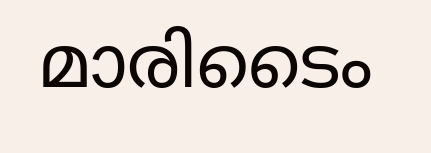മാരിടൈം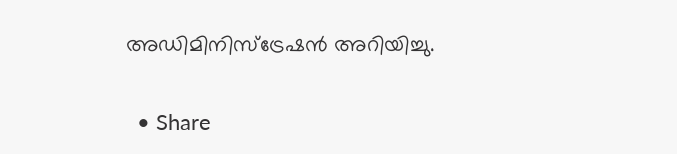അഡിമിനിസ്‌ട്രേഷൻ അറിയിച്ചു.

  • Share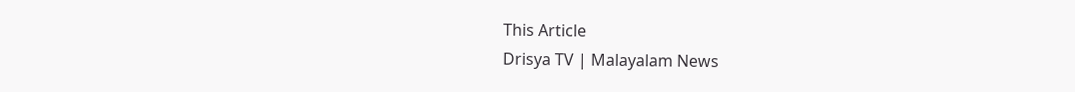This Article
Drisya TV | Malayalam News